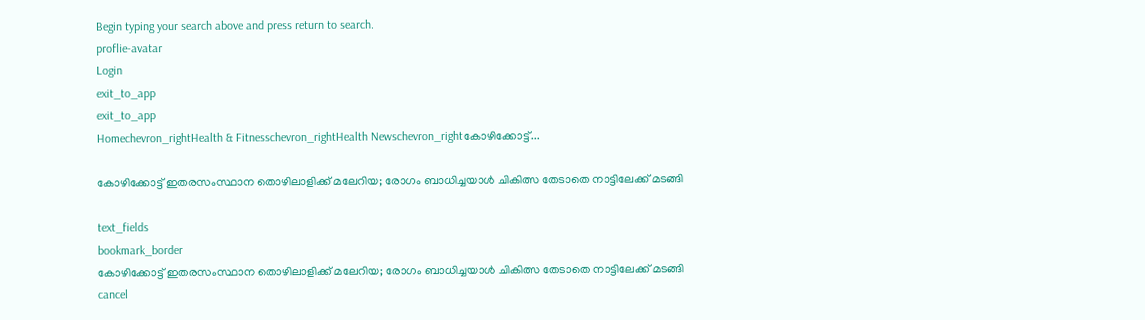Begin typing your search above and press return to search.
proflie-avatar
Login
exit_to_app
exit_to_app
Homechevron_rightHealth & Fitnesschevron_rightHealth Newschevron_rightകോഴിക്കോട്ട്...

കോഴിക്കോട്ട് ഇതരസംസ്ഥാന തൊഴിലാളിക്ക് മലേറിയ; രോഗം ബാധിച്ചയാൾ ചികിത്സ തേടാതെ നാട്ടിലേക്ക് മടങ്ങി

text_fields
bookmark_border
കോഴിക്കോട്ട് ഇതരസംസ്ഥാന തൊഴിലാളിക്ക് മലേറിയ; രോഗം ബാധിച്ചയാൾ ചികിത്സ തേടാതെ നാട്ടിലേക്ക് മടങ്ങി
cancel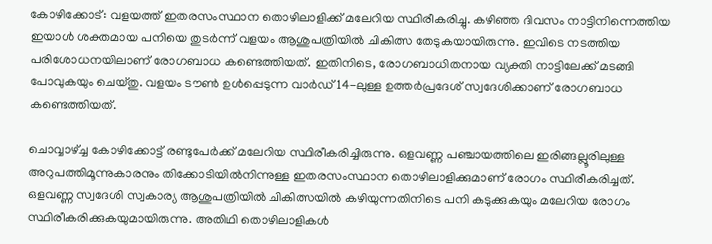കോഴിക്കോട്: വളയത്ത് ഇതരസംസ്ഥാന തൊഴിലാളിക്ക് മലേറിയ സ്ഥിരീകരിച്ചു. കഴിഞ്ഞ ദിവസം നാട്ടിനിന്നെത്തിയ ഇയാൾ ശക്തമായ പനിയെ തുടർന്ന് വളയം ആശുപത്രിയിൽ ചികിത്സ തേടുകയായിരുന്നു. ഇവിടെ നടത്തിയ പരിശോധനയിലാണ് രോഗബാധ കണ്ടെത്തിയത്. ഇതിനിടെ, രോഗബാധിതനായ വ്യക്തി നാട്ടിലേക്ക് മടങ്ങി പോവുകയും ചെയ്തു. വളയം ടൗൺ ഉൾപ്പെടുന്ന വാർഡ് 14-ലുള്ള ഉത്തർപ്രദേശ് സ്വദേശിക്കാണ് രോഗബാധ കണ്ടെത്തിയത്.

ചൊവ്വാഴ്ച്ച കോഴിക്കോട്ട്‌ രണ്ടുപേർക്ക് മലേറിയ സ്ഥിരീകരിച്ചിരുന്നു. ഒളവണ്ണ പഞ്ചായത്തിലെ ഇരിങ്ങല്ലൂരിലുള്ള അറുപത്തിമൂന്നുകാരനും തിക്കോടിയിൽനിന്നുള്ള ഇതരസംസ്ഥാന തൊഴിലാളിക്കുമാണ് രോഗം സ്ഥിരീകരിച്ചത്. ഒളവണ്ണ സ്വദേശി സ്വകാര്യ ആശുപത്രിയിൽ ചികിത്സയിൽ കഴിയുന്നതിനിടെ പനി കടുക്കുകയും മലേറിയ രോഗം സ്ഥിരീകരിക്കുകയുമായിരുന്നു. അതിഥി തൊഴിലാളികൾ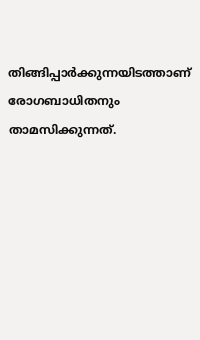തിങ്ങിപ്പാർക്കുന്നയിടത്താണ് രോഗബാധിതനും താമസിക്കുന്നത്.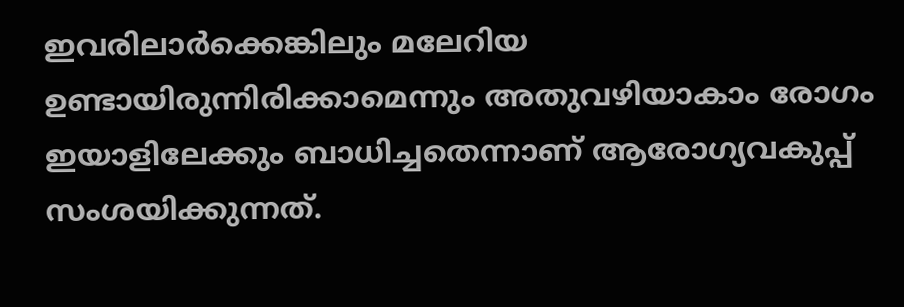ഇവരിലാർക്കെങ്കിലും മലേറിയ ഉണ്ടായിരുന്നിരിക്കാമെന്നും അതുവഴിയാകാം രോഗം ഇയാളിലേക്കും ബാധിച്ചതെന്നാണ് ആരോഗ്യവകുപ്പ് സംശയിക്കുന്നത്.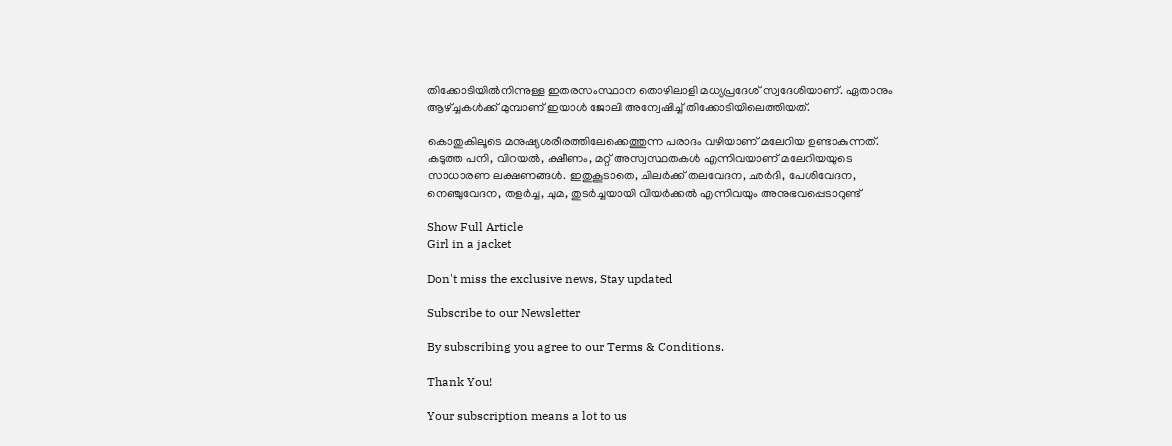തിക്കോടിയിൽനിന്നുള്ള ഇതരസംസ്ഥാന തൊഴിലാളി മധ്യപ്രദേശ് സ്വദേശിയാണ്. ഏതാനും ആഴ്ച്ചകൾക്ക് മുമ്പാണ് ഇയാൾ ജോലി അന്വേഷിച്ച് തിക്കോടിയിലെത്തിയത്.

കൊതുകിലൂടെ മനുഷ്യശരീരത്തിലേക്കെത്തുന്ന പരാദം വഴിയാണ് മലേറിയ ഉണ്ടാകുന്നത്. കടുത്ത പനി, വിറയൽ, ക്ഷീണം, മറ്റ് അസ്വസ്ഥതകൾ എന്നിവയാണ് മലേറിയയുടെ സാധാരണ ലക്ഷണങ്ങൾ. ഇതുകൂടാതെ, ചിലർക്ക് തലവേദന, ഛർദി, പേശിവേദന, നെഞ്ചുവേദന, തളർച്ച, ചുമ, തുടർച്ചയായി വിയർക്കൽ എന്നിവയും അനുഭവപ്പെടാറുണ്ട്

Show Full Article
Girl in a jacket

Don't miss the exclusive news, Stay updated

Subscribe to our Newsletter

By subscribing you agree to our Terms & Conditions.

Thank You!

Your subscription means a lot to us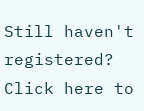Still haven't registered? Click here to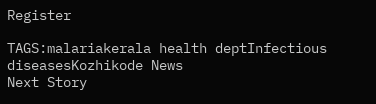Register

TAGS:malariakerala health deptInfectious diseasesKozhikode News
Next Story